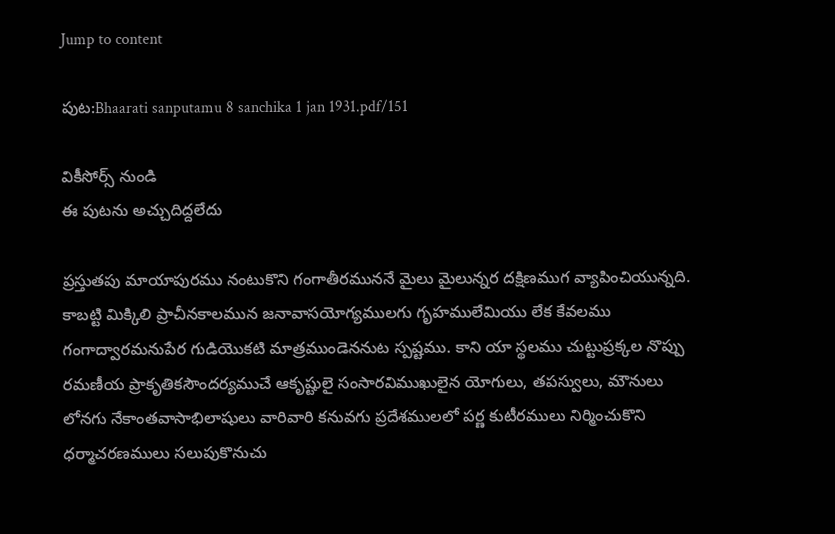Jump to content

పుట:Bhaarati sanputamu 8 sanchika 1 jan 1931.pdf/151

వికీసోర్స్ నుండి
ఈ పుటను అచ్చుదిద్దలేదు

ప్రస్తుతపు మాయాపురము నంటుకొని గంగాతీరముననే మైలు మైలున్నర దక్షిణముగ వ్యాపించియున్నది. కాబట్టి మిక్కిలి ప్రాచీనకాలమున జనావాసయోగ్యములగు గృహములేమియు లేక కేవలము గంగాద్వారమనుపేర గుడియొకటి మాత్రముండెననుట స్పష్టము. కాని యా స్థలము చుట్టుప్రక్కల నొప్పు రమణీయ ప్రాకృతికసౌందర్యముచే ఆకృష్టులై సంసారవిముఖులైన యోగులు, తపస్వులు, మౌనులు లోనగు నేకాంతవాసాభిలాషులు వారివారి కనువగు ప్రదేశములలో పర్ణ కుటీరములు నిర్మించుకొని ధర్మాచరణములు సలుపుకొనుచు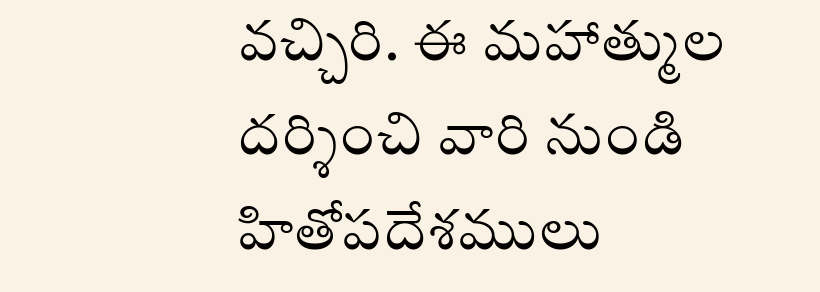వచ్చిరి. ఈ మహాత్ముల దర్శించి వారి నుండి హితోపదేశములు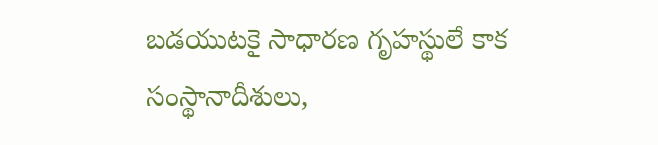బడయుటకై సాధారణ గృహస్థులే కాక సంస్థానాదీశులు,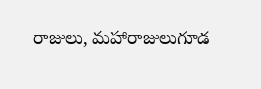రాజులు, మహారాజులుగూడ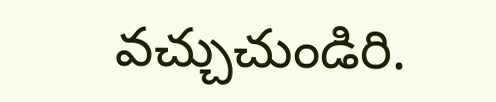వచ్చుచుండిరి.